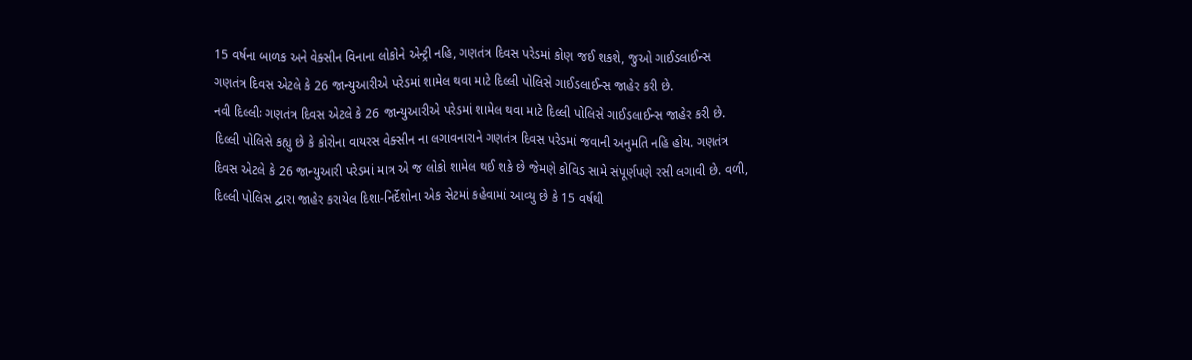15 વર્ષના બાળક અને વેક્સીન વિનાના લોકોને એન્ટ્રી નહિ, ગણતંત્ર દિવસ પરેડમાં કોણ જઈ શકશે, જુઓ ગાઈડલાઈન્સ
ગણતંત્ર દિવસ એટલે કે 26 જાન્યુઆરીએ પરેડમાં શામેલ થવા માટે દિલ્લી પોલિસે ગાઈડલાઈન્સ જાહેર કરી છે.
નવી દિલ્લીઃ ગણતંત્ર દિવસ એટલે કે 26 જાન્યુઆરીએ પરેડમાં શામેલ થવા માટે દિલ્લી પોલિસે ગાઈડલાઈન્સ જાહેર કરી છે. દિલ્લી પોલિસે કહ્યુ છે કે કોરોના વાયરસ વેક્સીન ના લગાવનારાને ગણતંત્ર દિવસ પરેડમાં જવાની અનુમતિ નહિ હોય. ગણતંત્ર દિવસ એટલે કે 26 જાન્યુઆરી પરેડમાં માત્ર એ જ લોકો શામેલ થઈ શકે છે જેમણે કોવિડ સામે સંપૂર્ણપણે રસી લગાવી છે. વળી, દિલ્લી પોલિસ દ્વારા જાહેર કરાયેલ દિશા-નિર્દેશોના એક સેટમાં કહેવામાં આવ્યુ છે કે 15 વર્ષથી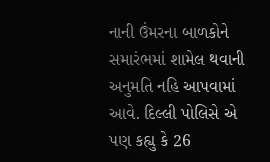નાની ઉંમરના બાળકોને સમારંભમાં શામેલ થવાની અનુમતિ નહિ આપવામાં આવે. દિલ્લી પોલિસે એ પણ કહ્યુ કે 26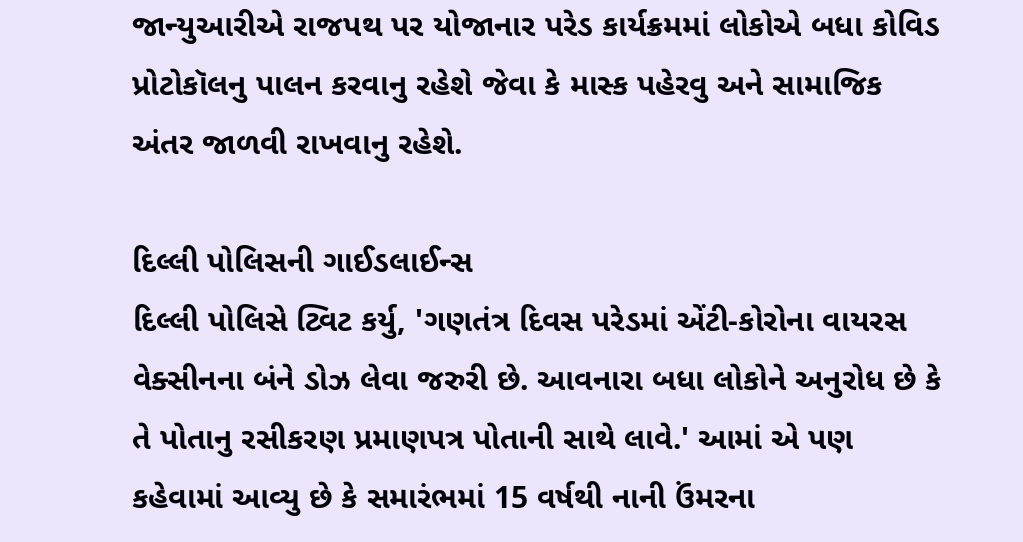જાન્યુઆરીએ રાજપથ પર યોજાનાર પરેડ કાર્યક્રમમાં લોકોએ બધા કોવિડ પ્રોટોકૉલનુ પાલન કરવાનુ રહેશે જેવા કે માસ્ક પહેરવુ અને સામાજિક અંતર જાળવી રાખવાનુ રહેશે.

દિલ્લી પોલિસની ગાઈડલાઈન્સ
દિલ્લી પોલિસે ટ્વિટ કર્યુ, 'ગણતંત્ર દિવસ પરેડમાં એંટી-કોરોના વાયરસ વેક્સીનના બંને ડોઝ લેવા જરુરી છે. આવનારા બધા લોકોને અનુરોધ છે કે તે પોતાનુ રસીકરણ પ્રમાણપત્ર પોતાની સાથે લાવે.' આમાં એ પણ કહેવામાં આવ્યુ છે કે સમારંભમાં 15 વર્ષથી નાની ઉંમરના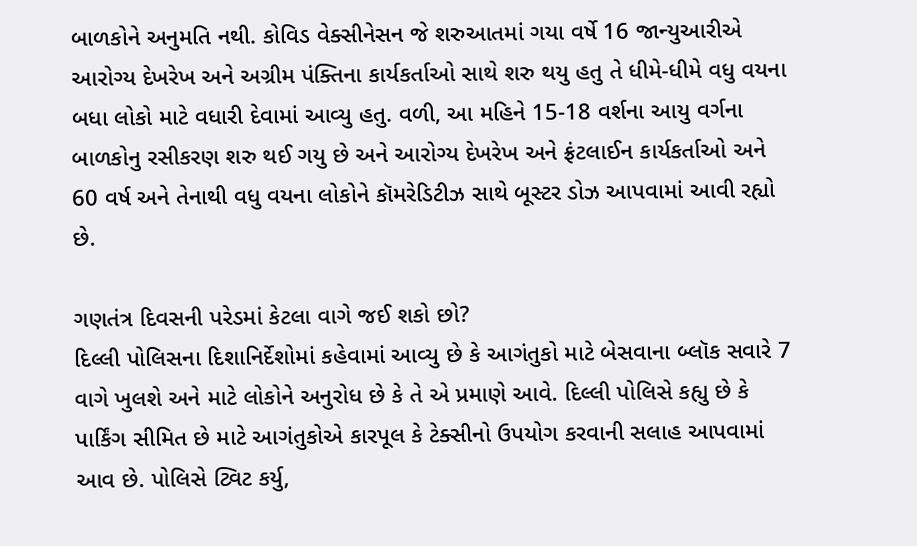બાળકોને અનુમતિ નથી. કોવિડ વેક્સીનેસન જે શરુઆતમાં ગયા વર્ષે 16 જાન્યુઆરીએ આરોગ્ય દેખરેખ અને અગ્રીમ પંક્તિના કાર્યકર્તાઓ સાથે શરુ થયુ હતુ તે ધીમે-ધીમે વધુ વયના બધા લોકો માટે વધારી દેવામાં આવ્યુ હતુ. વળી, આ મહિને 15-18 વર્શના આયુ વર્ગના બાળકોનુ રસીકરણ શરુ થઈ ગયુ છે અને આરોગ્ય દેખરેખ અને ફ્રંટલાઈન કાર્યકર્તાઓ અને 60 વર્ષ અને તેનાથી વધુ વયના લોકોને કૉમરેડિટીઝ સાથે બૂસ્ટર ડોઝ આપવામાં આવી રહ્યો છે.

ગણતંત્ર દિવસની પરેડમાં કેટલા વાગે જઈ શકો છો?
દિલ્લી પોલિસના દિશાનિર્દેશોમાં કહેવામાં આવ્યુ છે કે આગંતુકો માટે બેસવાના બ્લૉક સવારે 7 વાગે ખુલશે અને માટે લોકોને અનુરોધ છે કે તે એ પ્રમાણે આવે. દિલ્લી પોલિસે કહ્યુ છે કે પાર્કિંગ સીમિત છે માટે આગંતુકોએ કારપૂલ કે ટેક્સીનો ઉપયોગ કરવાની સલાહ આપવામાં આવ છે. પોલિસે ટ્વિટ કર્યુ,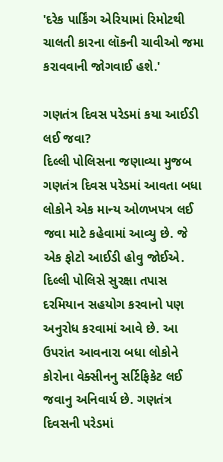'દરેક પાર્કિંગ એરિયામાં રિમોટથી ચાલતી કારના લૉકની ચાવીઓ જમા કરાવવાની જોગવાઈ હશે.'

ગણતંત્ર દિવસ પરેડમાં કયા આઈડી લઈ જવા?
દિલ્લી પોલિસના જણાવ્યા મુજબ ગણતંત્ર દિવસ પરેડમાં આવતા બધા લોકોને એક માન્ય ઓળખપત્ર લઈ જવા માટે કહેવામાં આવ્યુ છે. જે એક ફોટો આઈડી હોવુ જોઈએ. દિલ્લી પોલિસે સુરક્ષા તપાસ દરમિયાન સહયોગ કરવાનો પણ અનુરોધ કરવામાં આવે છે. આ ઉપરાંત આવનારા બધા લોકોને કોરોના વેક્સીનનુ સર્ટિફિકેટ લઈ જવાનુ અનિવાર્ય છે. ગણતંત્ર દિવસની પરેડમાં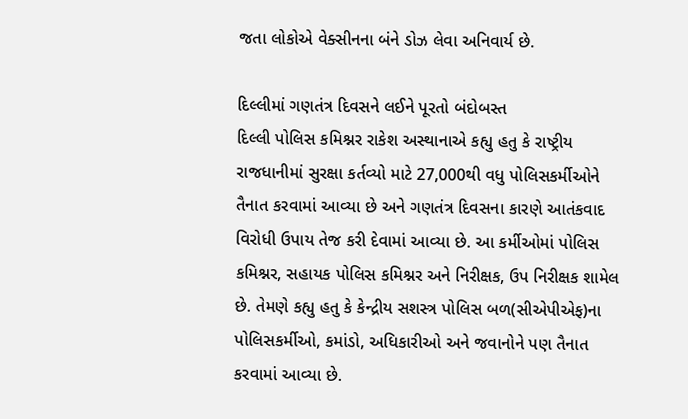જતા લોકોએ વેક્સીનના બંને ડોઝ લેવા અનિવાર્ય છે.

દિલ્લીમાં ગણતંત્ર દિવસને લઈને પૂરતો બંદોબસ્ત
દિલ્લી પોલિસ કમિશ્નર રાકેશ અસ્થાનાએ કહ્યુ હતુ કે રાષ્ટ્રીય રાજધાનીમાં સુરક્ષા કર્તવ્યો માટે 27,000થી વધુ પોલિસકર્મીઓને તૈનાત કરવામાં આવ્યા છે અને ગણતંત્ર દિવસના કારણે આતંકવાદ વિરોધી ઉપાય તેજ કરી દેવામાં આવ્યા છે. આ કર્મીઓમાં પોલિસ કમિશ્નર, સહાયક પોલિસ કમિશ્નર અને નિરીક્ષક, ઉપ નિરીક્ષક શામેલ છે. તેમણે કહ્યુ હતુ કે કેન્દ્રીય સશસ્ત્ર પોલિસ બળ(સીએપીએફ)ના પોલિસકર્મીઓ, કમાંડો, અધિકારીઓ અને જવાનોને પણ તૈનાત કરવામાં આવ્યા છે.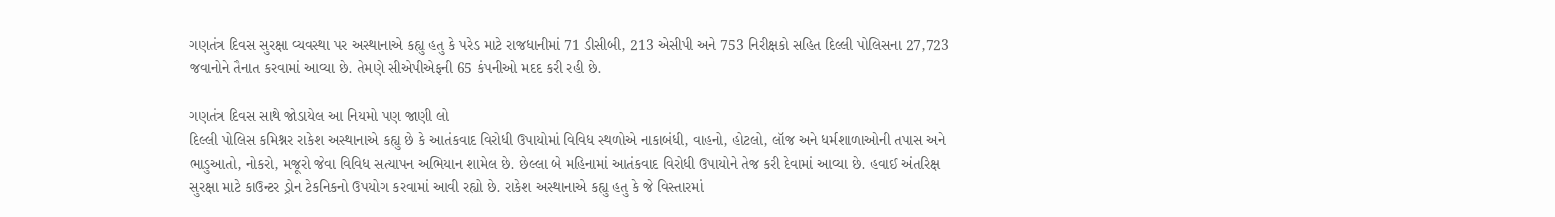ગણતંત્ર દિવસ સુરક્ષા વ્યવસ્થા પર અસ્થાનાએ કહ્યુ હતુ કે પરેડ માટે રાજધાનીમાં 71 ડીસીબી, 213 એસીપી અને 753 નિરીક્ષકો સહિત દિલ્લી પોલિસના 27,723 જવાનોને તૈનાત કરવામાં આવ્યા છે. તેમણે સીએપીએફની 65 કંપનીઓ મદદ કરી રહી છે.

ગણતંત્ર દિવસ સાથે જોડાયેલ આ નિયમો પણ જાણી લો
દિલ્લી પોલિસ કમિશ્નર રાકેશ અસ્થાનાએ કહ્યુ છે કે આતંકવાદ વિરોધી ઉપાયોમાં વિવિધ સ્થળોએ નાકાબંધી, વાહનો, હોટલો, લૉજ અને ધર્મશાળાઓની તપાસ અને ભાડુઆતો, નોકરો, મજૂરો જેવા વિવિધ સત્યાપન અભિયાન શામેલ છે. છેલ્લા બે મહિનામાં આતંકવાદ વિરોધી ઉપાયોને તેજ કરી દેવામાં આવ્યા છે. હવાઈ અંતરિક્ષ સુરક્ષા માટે કાઉન્ટર ડ્રોન ટેકનિકનો ઉપયોગ કરવામાં આવી રહ્યો છે. રાકેશ અસ્થાનાએ કહ્યુ હતુ કે જે વિસ્તારમાં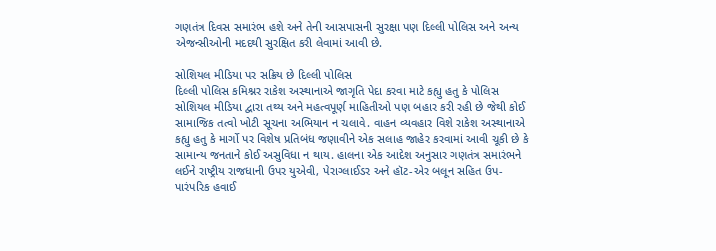ગણતંત્ર દિવસ સમારંભ હશે અને તેની આસપાસની સુરક્ષા પણ દિલ્લી પોલિસ અને અન્ય એજન્સીઓની મદદથી સુરક્ષિત કરી લેવામાં આવી છે.

સોશિયલ મીડિયા પર સક્રિય છે દિલ્લી પોલિસ
દિલ્લી પોલિસ કમિશ્નર રાકેશ અસ્થાનાએ જાગૃતિ પેદા કરવા માટે કહ્યુ હતુ કે પોલિસ સોશિયલ મીડિયા દ્વારા તથ્ય અને મહત્વપૂર્ણ માહિતીઓ પણ બહાર કરી રહી છે જેથી કોઈ સામાજિક તત્વો ખોટી સૂચના અભિયાન ન ચલાવે. વાહન વ્યવહાર વિશે રાકેશ અસ્થાનાએ કહ્યુ હતુ કે માર્ગો પર વિશેષ પ્રતિબંધ જણાવીને એક સલાહ જાહેર કરવામાં આવી ચૂકી છે કે સામાન્ય જનતાને કોઈ અસુવિધા ન થાય. હાલના એક આદેશ અનુસાર ગણતંત્ર સમારંભને લઈને રાષ્ટ્રીય રાજધાની ઉપર યુએવી, પેરાગ્લાઈડર અને હૉટ-એર બલૂન સહિત ઉપ-પારંપરિક હવાઈ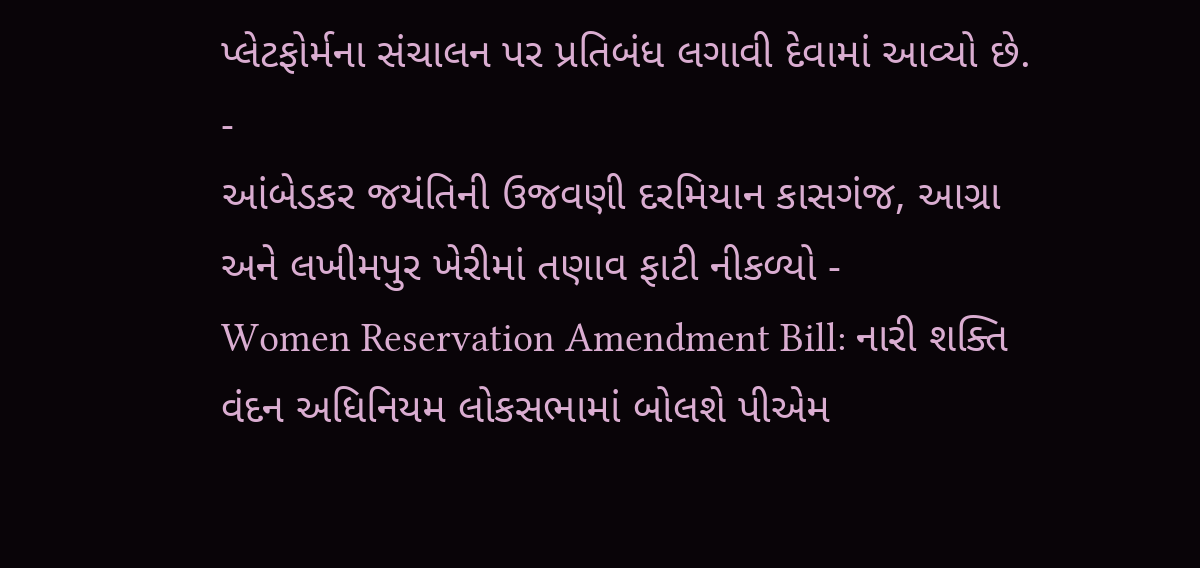પ્લેટફોર્મના સંચાલન પર પ્રતિબંધ લગાવી દેવામાં આવ્યો છે.
-
આંબેડકર જયંતિની ઉજવણી દરમિયાન કાસગંજ, આગ્રા અને લખીમપુર ખેરીમાં તણાવ ફાટી નીકળ્યો -
Women Reservation Amendment Bill: નારી શક્તિ વંદન અધિનિયમ લોકસભામાં બોલશે પીએમ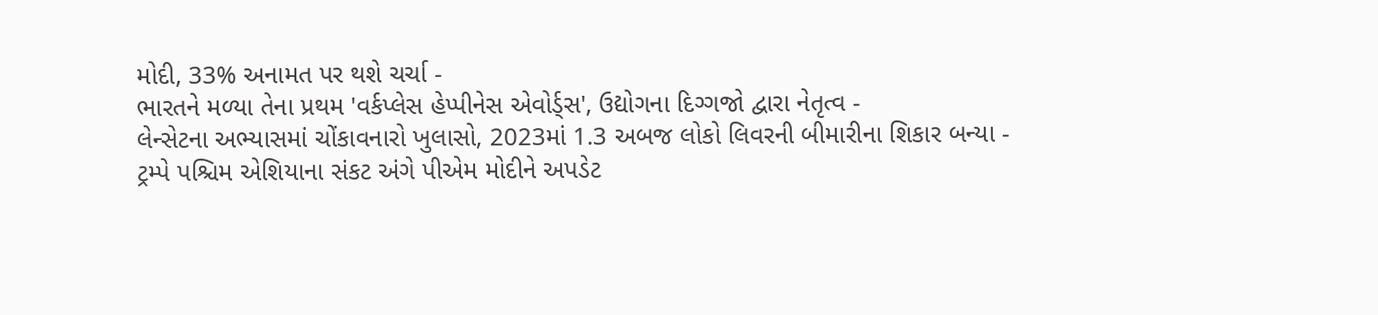મોદી, 33% અનામત પર થશે ચર્ચા -
ભારતને મળ્યા તેના પ્રથમ 'વર્કપ્લેસ હેપ્પીનેસ એવોર્ડ્સ', ઉદ્યોગના દિગ્ગજો દ્વારા નેતૃત્વ -
લેન્સેટના અભ્યાસમાં ચોંકાવનારો ખુલાસો, 2023માં 1.3 અબજ લોકો લિવરની બીમારીના શિકાર બન્યા -
ટ્રમ્પે પશ્ચિમ એશિયાના સંકટ અંગે પીએમ મોદીને અપડેટ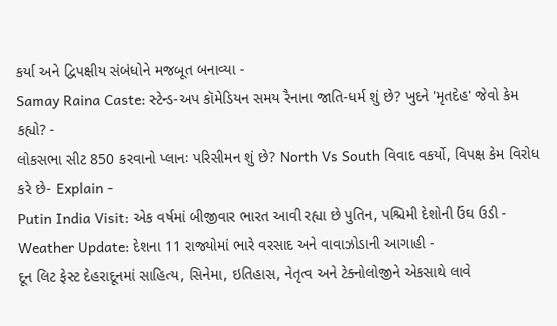કર્યા અને દ્વિપક્ષીય સંબંધોને મજબૂત બનાવ્યા -
Samay Raina Caste: સ્ટેન્ડ-અપ કૉમેડિયન સમય રૈનાના જાતિ-ધર્મ શું છે? ખુદને 'મૃતદેહ' જેવો કેમ કહ્યો? -
લોકસભા સીટ 850 કરવાનો પ્લાનઃ પરિસીમન શું છે? North Vs South વિવાદ વકર્યો, વિપક્ષ કેમ વિરોધ કરે છે- Explain -
Putin India Visit: એક વર્ષમાં બીજીવાર ભારત આવી રહ્યા છે પુતિન, પશ્ચિમી દેશોની ઉંઘ ઉડી -
Weather Update: દેશના 11 રાજ્યોમાં ભારે વરસાદ અને વાવાઝોડાની આગાહી -
દૂન લિટ ફેસ્ટ દેહરાદૂનમાં સાહિત્ય, સિનેમા, ઇતિહાસ, નેતૃત્વ અને ટેક્નોલોજીને એકસાથે લાવે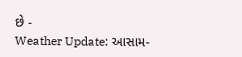છે -
Weather Update: આસામ-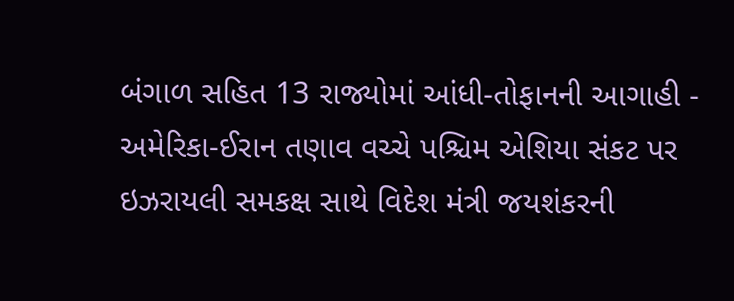બંગાળ સહિત 13 રાજ્યોમાં આંધી-તોફાનની આગાહી -
અમેરિકા-ઈરાન તણાવ વચ્ચે પશ્ચિમ એશિયા સંકટ પર ઇઝરાયલી સમકક્ષ સાથે વિદેશ મંત્રી જયશંકરની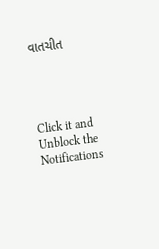વાતચીત




Click it and Unblock the Notifications